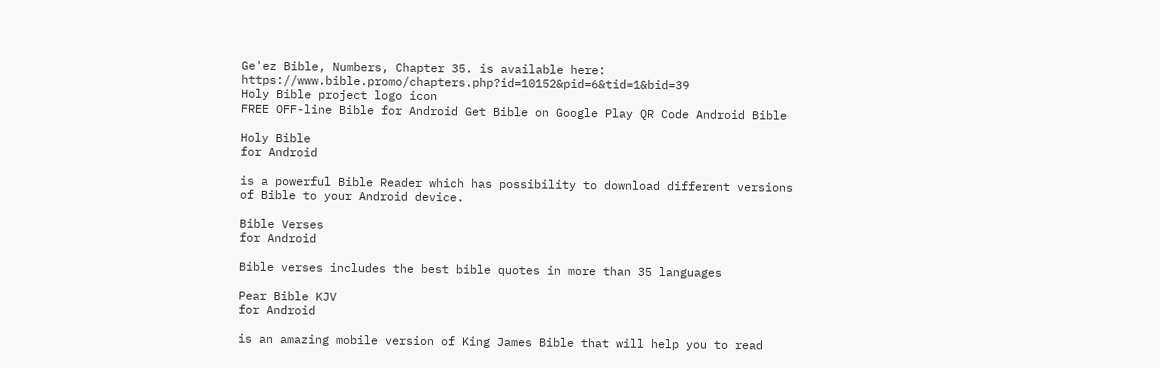Ge'ez Bible, Numbers, Chapter 35. is available here: https://www.bible.promo/chapters.php?id=10152&pid=6&tid=1&bid=39
Holy Bible project logo icon
FREE OFF-line Bible for Android Get Bible on Google Play QR Code Android Bible

Holy Bible
for Android

is a powerful Bible Reader which has possibility to download different versions of Bible to your Android device.

Bible Verses
for Android

Bible verses includes the best bible quotes in more than 35 languages

Pear Bible KJV
for Android

is an amazing mobile version of King James Bible that will help you to read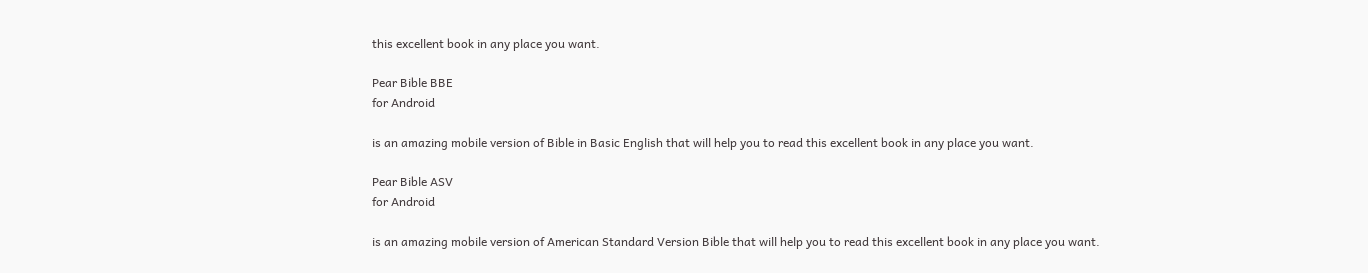this excellent book in any place you want.

Pear Bible BBE
for Android

is an amazing mobile version of Bible in Basic English that will help you to read this excellent book in any place you want.

Pear Bible ASV
for Android

is an amazing mobile version of American Standard Version Bible that will help you to read this excellent book in any place you want.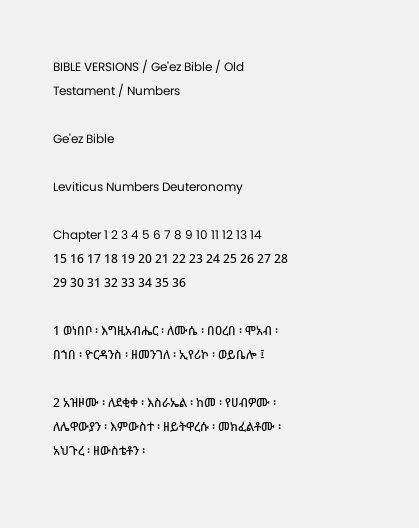BIBLE VERSIONS / Ge'ez Bible / Old Testament / Numbers

Ge'ez Bible

Leviticus Numbers Deuteronomy

Chapter 1 2 3 4 5 6 7 8 9 10 11 12 13 14 15 16 17 18 19 20 21 22 23 24 25 26 27 28 29 30 31 32 33 34 35 36

1 ወነበቦ ፡ እግዚአብሔር ፡ ለሙሴ ፡ በዐረበ ፡ ሞአብ ፡ በኀበ ፡ ዮርዳንስ ፡ ዘመንገለ ፡ ኢየሪኮ ፡ ወይቤሎ ፤

2 አዝዞሙ ፡ ለደቂቀ ፡ እስራኤል ፡ ከመ ፡ የሀብዎሙ ፡ ለሌዋውያን ፡ እምውስተ ፡ ዘይትዋረሱ ፡ መክፈልቶሙ ፡ አህጉረ ፡ ዘውስቴቶን ፡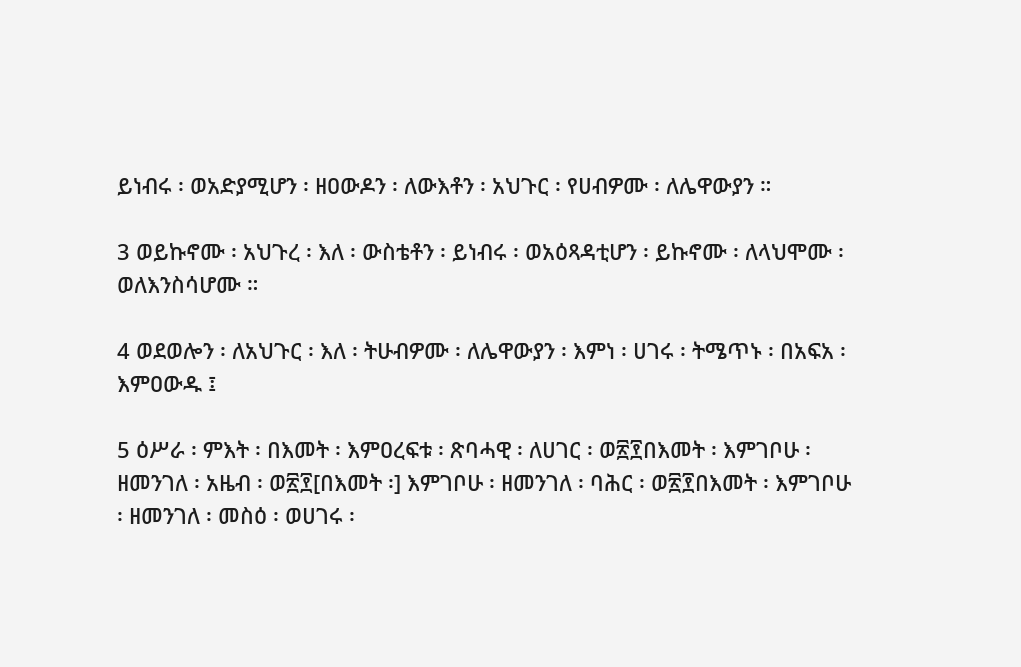ይነብሩ ፡ ወአድያሚሆን ፡ ዘዐውዶን ፡ ለውእቶን ፡ አህጉር ፡ የሀብዎሙ ፡ ለሌዋውያን ።

3 ወይኩኖሙ ፡ አህጉረ ፡ እለ ፡ ውስቴቶን ፡ ይነብሩ ፡ ወአዕጻዳቲሆን ፡ ይኩኖሙ ፡ ለላህሞሙ ፡ ወለእንስሳሆሙ ።

4 ወደወሎን ፡ ለአህጉር ፡ እለ ፡ ትሁብዎሙ ፡ ለሌዋውያን ፡ እምነ ፡ ሀገሩ ፡ ትሜጥኑ ፡ በአፍአ ፡ እምዐውዱ ፤

5 ዕሥራ ፡ ምእት ፡ በእመት ፡ እምዐረፍቱ ፡ ጽባሓዊ ፡ ለሀገር ፡ ወ፳፻በእመት ፡ እምገቦሁ ፡ ዘመንገለ ፡ አዜብ ፡ ወ፳፻[በእመት ፡] እምገቦሁ ፡ ዘመንገለ ፡ ባሕር ፡ ወ፳፻በእመት ፡ እምገቦሁ ፡ ዘመንገለ ፡ መስዕ ፡ ወሀገሩ ፡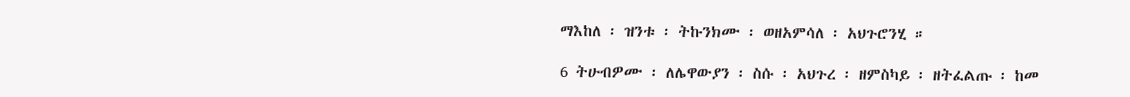ማእከለ ፡ ዝንቱ ፡ ትኩንክሙ ፡ ወዘአምሳለ ፡ አህጉሮንሂ ።

6 ትሁብዎሙ ፡ ለሌዋውያን ፡ ስሱ ፡ አህጉረ ፡ ዘምስካይ ፡ ዘትፈልጡ ፡ ከመ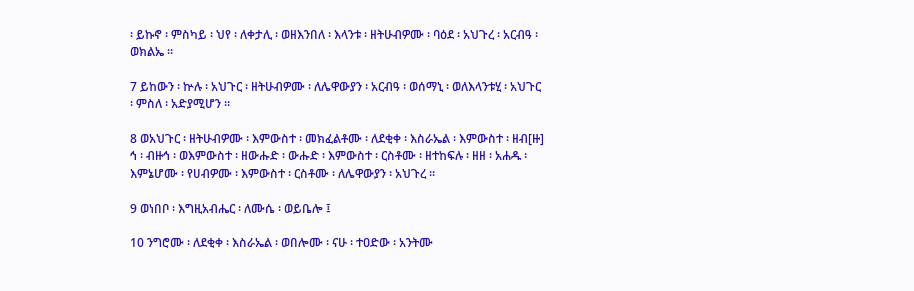፡ ይኩኖ ፡ ምስካይ ፡ ህየ ፡ ለቀታሊ ፡ ወዘእንበለ ፡ እላንቱ ፡ ዘትሁብዎሙ ፡ ባዕደ ፡ አህጉረ ፡ አርብዓ ፡ ወክልኤ ።

7 ይከውን ፡ ኵሉ ፡ አህጉር ፡ ዘትሁብዎሙ ፡ ለሌዋውያን ፡ አርብዓ ፡ ወሰማኒ ፡ ወለእላንቱሂ ፡ አህጉር ፡ ምስለ ፡ አድያሚሆን ።

8 ወአህጉር ፡ ዘትሁብዎሙ ፡ እምውስተ ፡ መክፈልቶሙ ፡ ለደቂቀ ፡ እስራኤል ፡ እምውስተ ፡ ዘብ[ዙ] ኅ ፡ ብዙኅ ፡ ወእምውስተ ፡ ዘውሑድ ፡ ውሑድ ፡ እምውስተ ፡ ርስቶሙ ፡ ዘተከፍሉ ፡ ዘዘ ፡ አሐዱ ፡ እምኔሆሙ ፡ የሀብዎሙ ፡ እምውስተ ፡ ርስቶሙ ፡ ለሌዋውያን ፡ አህጉረ ።

9 ወነበቦ ፡ እግዚአብሔር ፡ ለሙሴ ፡ ወይቤሎ ፤

10 ንግሮሙ ፡ ለደቂቀ ፡ እስራኤል ፡ ወበሎሙ ፡ ናሁ ፡ ተዐድው ፡ አንትሙ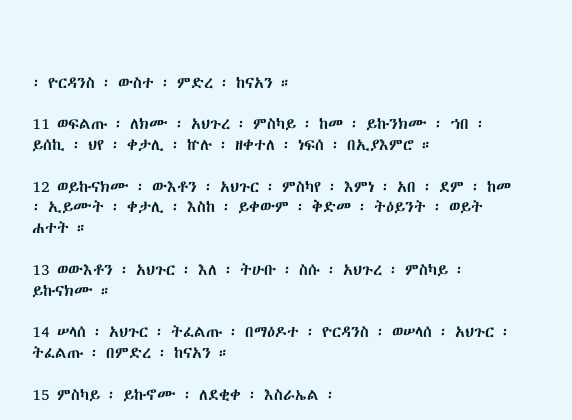፡ ዮርዳንስ ፡ ውስተ ፡ ምድረ ፡ ከናአን ።

11 ወፍልጡ ፡ ለክሙ ፡ አህጉረ ፡ ምስካይ ፡ ከመ ፡ ይኩንክሙ ፡ ኀበ ፡ ይሰኪ ፡ ህየ ፡ ቀታሊ ፡ ኵሉ ፡ ዘቀተለ ፡ ነፍሰ ፡ በኢያእምሮ ።

12 ወይኩናክሙ ፡ ውእቶን ፡ አህጉር ፡ ምስካየ ፡ እምነ ፡ አበ ፡ ደም ፡ ከመ ፡ ኢይሙት ፡ ቀታሊ ፡ እስከ ፡ ይቀውም ፡ ቅድመ ፡ ትዕይንት ፡ ወይት ሐተት ።

13 ወውእቶን ፡ አህጉር ፡ እለ ፡ ትሁቡ ፡ ስሱ ፡ አህጉረ ፡ ምስካይ ፡ ይኩናክሙ ።

14 ሠላሰ ፡ አህጉር ፡ ትፈልጡ ፡ በማዕዶተ ፡ ዮርዳንስ ፡ ወሠላሰ ፡ አህጉር ፡ ትፈልጡ ፡ በምድረ ፡ ከናአን ።

15 ምስካይ ፡ ይኩኖሙ ፡ ለደቂቀ ፡ እስራኤል ፡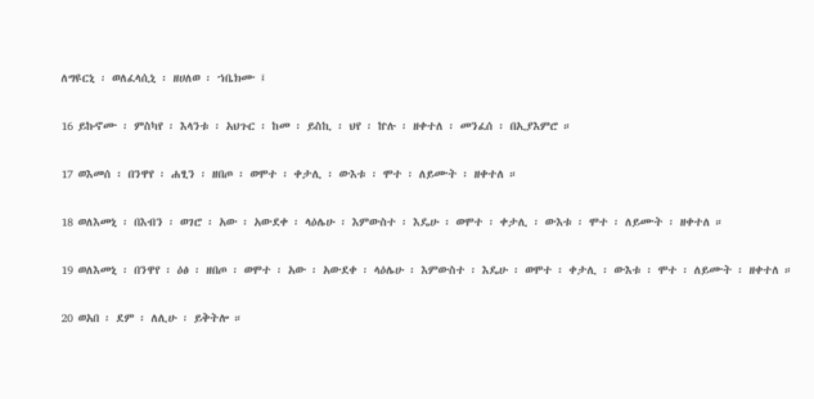ለግዩርኒ ፡ ወለፈላሲኒ ፡ ዘሀለወ ፡ ኀቤክሙ ፤

16 ይኩኖሙ ፡ ምስካየ ፡ እላንቱ ፡ አህጉር ፡ ከመ ፡ ይስኪ ፡ ህየ ፡ ኵሉ ፡ ዘቀተለ ፡ መንፈሰ ፡ በኢያእምሮ ።

17 ወእመሰ ፡ በንዋየ ፡ ሐፂን ፡ ዘበጦ ፡ ወሞተ ፡ ቀታሊ ፡ ውእቱ ፡ ሞተ ፡ ለይሙት ፡ ዘቀተለ ።

18 ወለእመኒ ፡ በእብን ፡ ወገሮ ፡ አው ፡ አውደቀ ፡ ላዕሌሁ ፡ እምውስተ ፡ እዴሁ ፡ ወሞተ ፡ ቀታሊ ፡ ውእቱ ፡ ሞተ ፡ ለይሙት ፡ ዘቀተለ ።

19 ወለእመኒ ፡ በንዋየ ፡ ዕፅ ፡ ዘበጦ ፡ ወሞተ ፡ አው ፡ አውደቀ ፡ ላዕሌሁ ፡ እምውስተ ፡ እዴሁ ፡ ወሞተ ፡ ቀታሊ ፡ ውእቱ ፡ ሞተ ፡ ለይሙት ፡ ዘቀተለ ።

20 ወአበ ፡ ደም ፡ ለሊሁ ፡ ይቅትሎ ።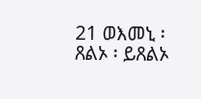21 ወእመኒ ፡ ጸልኦ ፡ ይጸልኦ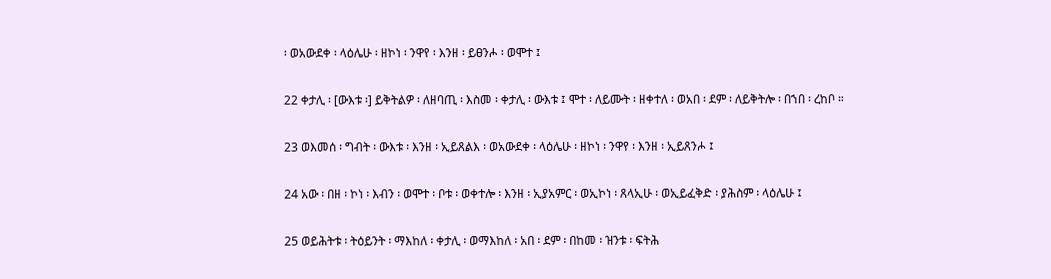፡ ወአውደቀ ፡ ላዕሌሁ ፡ ዘኮነ ፡ ንዋየ ፡ እንዘ ፡ ይፀንሖ ፡ ወሞተ ፤

22 ቀታሊ ፡ [ውእቱ ፡] ይቅትልዎ ፡ ለዘባጢ ፡ እስመ ፡ ቀታሊ ፡ ውእቱ ፤ ሞተ ፡ ለይሙት ፡ ዘቀተለ ፡ ወአበ ፡ ደም ፡ ለይቅትሎ ፡ በኀበ ፡ ረከቦ ።

23 ወእመሰ ፡ ግብት ፡ ውእቱ ፡ እንዘ ፡ ኢይጸልእ ፡ ወአውደቀ ፡ ላዕሌሁ ፡ ዘኮነ ፡ ንዋየ ፡ እንዘ ፡ ኢይጸንሖ ፤

24 አው ፡ በዘ ፡ ኮነ ፡ እብን ፡ ወሞተ ፡ ቦቱ ፡ ወቀተሎ ፡ እንዘ ፡ ኢያአምር ፡ ወኢኮነ ፡ ጸላኢሁ ፡ ወኢይፈቅድ ፡ ያሕስም ፡ ላዕሌሁ ፤

25 ወይሕትቱ ፡ ትዕይንት ፡ ማእከለ ፡ ቀታሊ ፡ ወማእከለ ፡ አበ ፡ ደም ፡ በከመ ፡ ዝንቱ ፡ ፍትሕ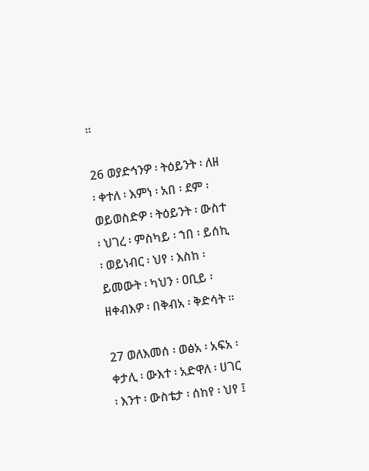።

26 ወያድኅንዎ ፡ ትዕይንት ፡ ለዘ ፡ ቀተለ ፡ እምነ ፡ አበ ፡ ደም ፡ ወይወስድዎ ፡ ትዕይንት ፡ ውስተ ፡ ህገረ ፡ ምስካይ ፡ ኀበ ፡ ይሰኪ ፡ ወይነብር ፡ ህየ ፡ እስከ ፡ ይመውት ፡ ካህን ፡ ዐቢይ ፡ ዘቀብእዎ ፡ በቅብአ ፡ ቅድሳት ።

27 ወለእመሰ ፡ ወፅአ ፡ አፍአ ፡ ቀታሊ ፡ ውእተ ፡ አድዋለ ፡ ሀገር ፡ እንተ ፡ ውስቴታ ፡ ሰከየ ፡ ህየ ፤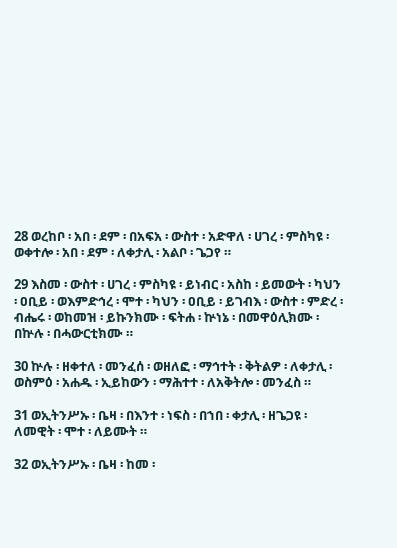28 ወረከቦ ፡ አበ ፡ ደም ፡ በአፍአ ፡ ውስተ ፡ አድዋለ ፡ ሀገረ ፡ ምስካዩ ፡ ወቀተሎ ፡ አበ ፡ ደም ፡ ለቀታሊ ፡ አልቦ ፡ ጌጋየ ።

29 እስመ ፡ ውስተ ፡ ሀገረ ፡ ምስካዩ ፡ ይነብር ፡ አስከ ፡ ይመውት ፡ ካህን ፡ ዐቢይ ፡ ወእምድኅረ ፡ ሞተ ፡ ካህን ፡ ዐቢይ ፡ ይገብእ ፡ ውስተ ፡ ምድረ ፡ ብሔሩ ፡ ወከመዝ ፡ ይኩንክሙ ፡ ፍትሐ ፡ ኵነኔ ፡ በመዋዕሊክሙ ፡ በኵሉ ፡ በሓውርቲክሙ ።

30 ኵሉ ፡ ዘቀተለ ፡ መንፈሰ ፡ ወዘለፎ ፡ ማኅተት ፡ ቅትልዎ ፡ ለቀታሊ ፡ ወስምዕ ፡ አሐዱ ፡ ኢይከውን ፡ ማሕተተ ፡ ለአቅትሎ ፡ መንፈስ ።

31 ወኢትንሥኡ ፡ ቤዛ ፡ በእንተ ፡ ነፍስ ፡ በኀበ ፡ ቀታሊ ፡ ዘጌጋዩ ፡ ለመዊት ፡ ሞተ ፡ ለይሙት ።

32 ወኢትንሥኡ ፡ ቤዛ ፡ ከመ ፡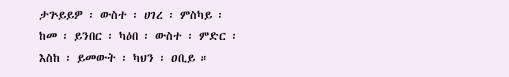ታጕይይዎ ፡ ውስተ ፡ ሀገረ ፡ ምስካይ ፡ ከመ ፡ ይንበር ፡ ካዕበ ፡ ውስተ ፡ ምድር ፡ እስከ ፡ ይመውት ፡ ካህን ፡ ዐቢይ ።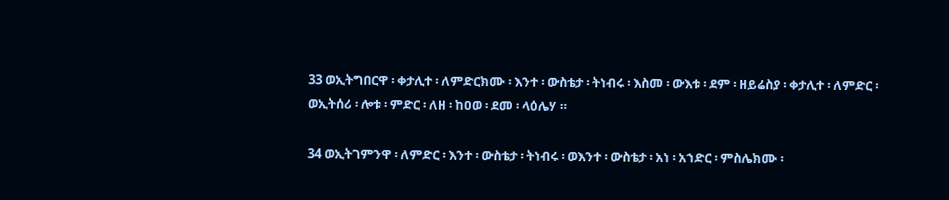33 ወኢትግበርዋ ፡ ቀታሊተ ፡ ለምድርክሙ ፡ እንተ ፡ ውስቴታ ፡ ትነብሩ ፡ እስመ ፡ ውእቱ ፡ ደም ፡ ዘይሬስያ ፡ ቀታሊተ ፡ ለምድር ፡ ወኢትሰሪ ፡ ሎቱ ፡ ምድር ፡ ለዘ ፡ ከዐወ ፡ ደመ ፡ ላዕሌሃ ።

34 ወኢትገምንዋ ፡ ለምድር ፡ እንተ ፡ ውስቴታ ፡ ትነብሩ ፡ ወእንተ ፡ ውስቴታ ፡ አነ ፡ አኀድር ፡ ምስሌክሙ ፡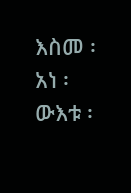እስመ ፡ አነ ፡ ውእቱ ፡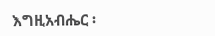እግዚአብሔር ፡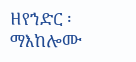ዘየኀድር ፡ ማእከሎሙ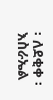፡ ለደቂቀ ፡ እስራኤል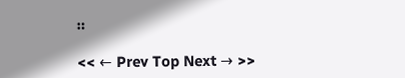።

<< ← Prev Top Next → >>